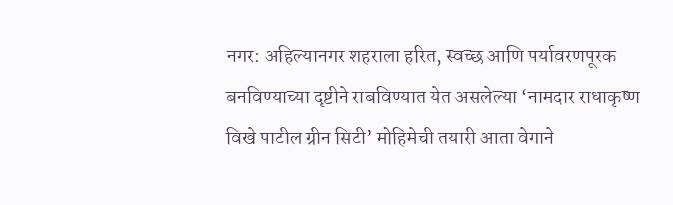नगर: अहिल्यानगर शहराला हरित, स्वच्छ आणि पर्यावरणपूरक बनविण्याच्या दृष्टीने राबविण्यात येत असलेल्या ‘नामदार राधाकृष्ण विखे पाटील ग्रीन सिटी’ मोहिमेची तयारी आता वेगाने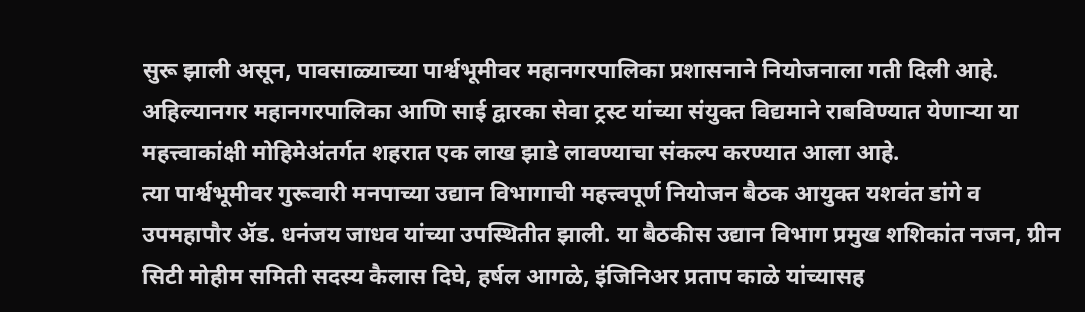सुरू झाली असून, पावसाळ्याच्या पार्श्वभूमीवर महानगरपालिका प्रशासनाने नियोजनाला गती दिली आहे. अहिल्यानगर महानगरपालिका आणि साई द्वारका सेवा ट्रस्ट यांच्या संयुक्त विद्यमाने राबविण्यात येणाऱ्या या महत्त्वाकांक्षी मोहिमेअंतर्गत शहरात एक लाख झाडे लावण्याचा संकल्प करण्यात आला आहे.
त्या पार्श्वभूमीवर गुरूवारी मनपाच्या उद्यान विभागाची महत्त्वपूर्ण नियोजन बैठक आयुक्त यशवंत डांगे व उपमहापौर ॲड. धनंजय जाधव यांच्या उपस्थितीत झाली. या बैठकीस उद्यान विभाग प्रमुख शशिकांत नजन, ग्रीन सिटी मोहीम समिती सदस्य कैलास दिघे, हर्षल आगळे, इंजिनिअर प्रताप काळे यांच्यासह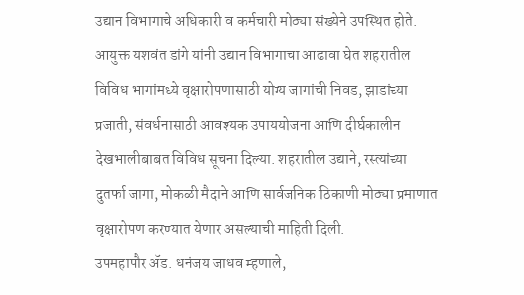उद्यान विभागाचे अधिकारी व कर्मचारी मोठ्या संख्येने उपस्थित होते. आयुक्त यशवंत डांगे यांनी उद्यान विभागाचा आढावा घेत शहरातील विविध भागांमध्ये वृक्षारोपणासाठी योग्य जागांची निवड, झाडांच्या प्रजाती, संवर्धनासाठी आवश्यक उपाययोजना आणि दीर्घकालीन देखभालीबाबत विविध सूचना दिल्या. शहरातील उद्याने, रस्त्यांच्या दुतर्फा जागा, मोकळी मैदाने आणि सार्वजनिक ठिकाणी मोठ्या प्रमाणात वृक्षारोपण करण्यात येणार असल्याची माहिती दिली.
उपमहापौर ॲड. धनंजय जाधव म्हणाले,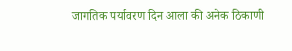जागतिक पर्यावरण दिन आला की अनेक ठिकाणी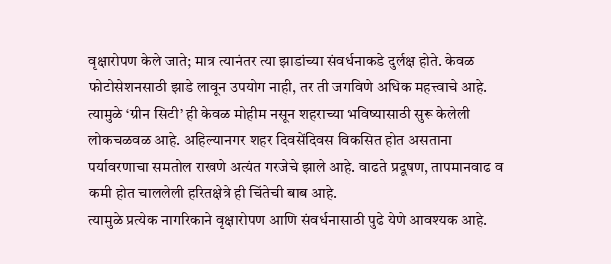वृक्षारोपण केले जाते; मात्र त्यानंतर त्या झाडांच्या संवर्धनाकडे दुर्लक्ष होते. केवळ फोटोसेशनसाठी झाडे लावून उपयोग नाही, तर ती जगविणे अधिक महत्त्वाचे आहे. त्यामुळे ‘ग्रीन सिटी’ ही केवळ मोहीम नसून शहराच्या भविष्यासाठी सुरू केलेली लोकचळवळ आहे. अहिल्यानगर शहर दिवसेंदिवस विकसित होत असताना पर्यावरणाचा समतोल राखणे अत्यंत गरजेचे झाले आहे. वाढते प्रदूषण, तापमानवाढ व कमी होत चाललेली हरितक्षेत्रे ही चिंतेची बाब आहे.
त्यामुळे प्रत्येक नागरिकाने वृक्षारोपण आणि संवर्धनासाठी पुढे येणे आवश्यक आहे.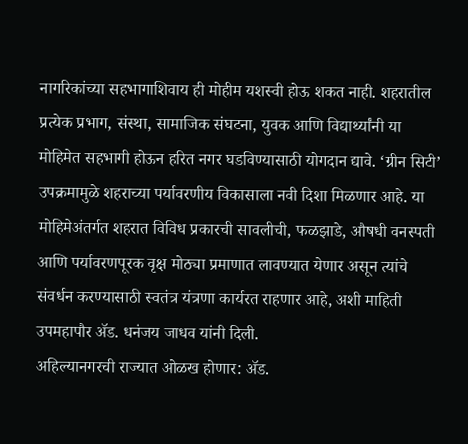नागरिकांच्या सहभागाशिवाय ही मोहीम यशस्वी होऊ शकत नाही. शहरातील प्रत्येक प्रभाग, संस्था, सामाजिक संघटना, युवक आणि विद्यार्थ्यांनी या मोहिमेत सहभागी होऊन हरित नगर घडविण्यासाठी योगदान द्यावे. ‘ग्रीन सिटी’ उपक्रमामुळे शहराच्या पर्यावरणीय विकासाला नवी दिशा मिळणार आहे. या मोहिमेअंतर्गत शहरात विविध प्रकारची सावलीची, फळझाडे, औषधी वनस्पती आणि पर्यावरणपूरक वृक्ष मोठ्या प्रमाणात लावण्यात येणार असून त्यांचे संवर्धन करण्यासाठी स्वतंत्र यंत्रणा कार्यरत राहणार आहे, अशी माहिती उपमहापौर ॲड. धनंजय जाधव यांनी दिली.
अहिल्यानगरची राज्यात ओळख होणार: ॲड.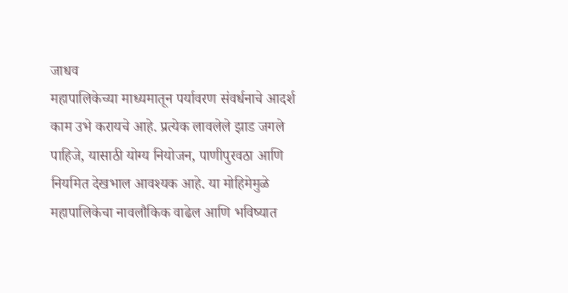जाधव
महापालिकेच्या माध्यमातून पर्यावरण संवर्धनाचे आदर्श काम उभे करायचे आहे. प्रत्येक लावलेले झाड जगले पाहिजे, यासाठी योग्य नियोजन, पाणीपुरवठा आणि नियमित देखभाल आवश्यक आहे. या मोहिमेमुळे महापालिकेचा नावलौकिक वाढेल आणि भविष्यात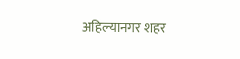अहिल्यानगर शहर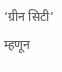‘ग्रीन सिटी’ म्हणून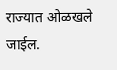राज्यात ओळखले जाईल.